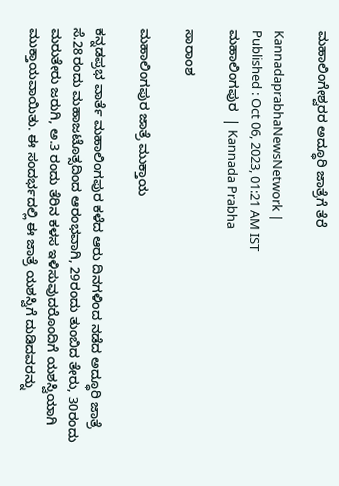ಮಹಾಲಿಂಗೇಶ್ವರರ ಅದ್ಧೂರಿ ಜಾತ್ರೆಗೆ ತೆರೆ

KannadaprabhaNewsNetwork |
Published : Oct 06, 2023, 01:21 AM IST
ಮಹಾಲಿಂಗಪುರ  | Kannada Prabha

ಸಾರಾಂಶ

ಮಹಾಲಿಂಗಪುರ ಜಾತ್ರೆ ಮುಕ್ತಾಯ

ಕನ್ನಡಪ್ರಭ ವಾರ್ತೆ ಮಹಾಲಿಂಗಪುರ ಕಳೆದ ಆರು ದಿನಗಳಿಂದ ನಡೆದ ಅದ್ಧೂರಿ ಜಾತ್ರೆ ಸೆ.28ರಂದು ಮಹಾಜಟೊತ್ಸದಿಂದ ಆರಂಭವಾಗಿ, 29ರಂದು ತುಂಬಿದ ತೇರು, 30ರಂದು ಮರುತೇರು ಜರುಗಿ, ಅ.3 ರಂದು ತೆರಿನ ಕಳಸ ಇಳಿಸುವುದರೊಂದಿಗೆ ಯಶಸ್ವಿಯಾಗಿ ಮುಕ್ತಾಯವಾಯಿತು. ಈ ಸಂದರ್ಭದಲ್ಲಿ ಈ ಜಾತ್ರೆ ಯಶಸ್ವಿಗೆ ದುಡಿದವರನ್ನು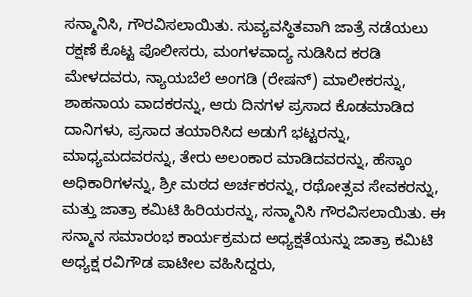ಸನ್ಮಾನಿಸಿ, ಗೌರವಿಸಲಾಯಿತು. ಸುವ್ಯವಸ್ಥಿತವಾಗಿ ಜಾತ್ರೆ ನಡೆಯಲು ರಕ್ಷಣೆ ಕೊಟ್ಟ ಪೊಲೀಸರು, ಮಂಗಳವಾದ್ಯ ನುಡಿಸಿದ ಕರಡಿ ಮೇಳದವರು, ನ್ಯಾಯಬೆಲೆ ಅಂಗಡಿ (ರೇಷನ್) ಮಾಲೀಕರನ್ನು, ಶಾಹನಾಯ ವಾದಕರನ್ನು, ಆರು ದಿನಗಳ ಪ್ರಸಾದ ಕೊಡಮಾಡಿದ ದಾನಿಗಳು, ಪ್ರಸಾದ ತಯಾರಿಸಿದ ಅಡುಗೆ ಭಟ್ಟರನ್ನು, ಮಾಧ್ಯಮದವರನ್ನು, ತೇರು ಅಲಂಕಾರ ಮಾಡಿದವರನ್ನು, ಹೆಸ್ಕಾಂ ಅಧಿಕಾರಿಗಳನ್ನು, ಶ್ರೀ ಮಠದ ಅರ್ಚಕರನ್ನು, ರಥೋತ್ಸವ ಸೇವಕರನ್ನು, ಮತ್ತು ಜಾತ್ರಾ ಕಮಿಟಿ ಹಿರಿಯರನ್ನು, ಸನ್ಮಾನಿಸಿ ಗೌರವಿಸಲಾಯಿತು. ಈ ಸನ್ಮಾನ ಸಮಾರಂಭ ಕಾರ್ಯಕ್ರಮದ ಅಧ್ಯಕ್ಷತೆಯನ್ನು ಜಾತ್ರಾ ಕಮಿಟಿ ಅಧ್ಯಕ್ಷ ರವಿಗೌಡ ಪಾಟೀಲ ವಹಿಸಿದ್ದರು,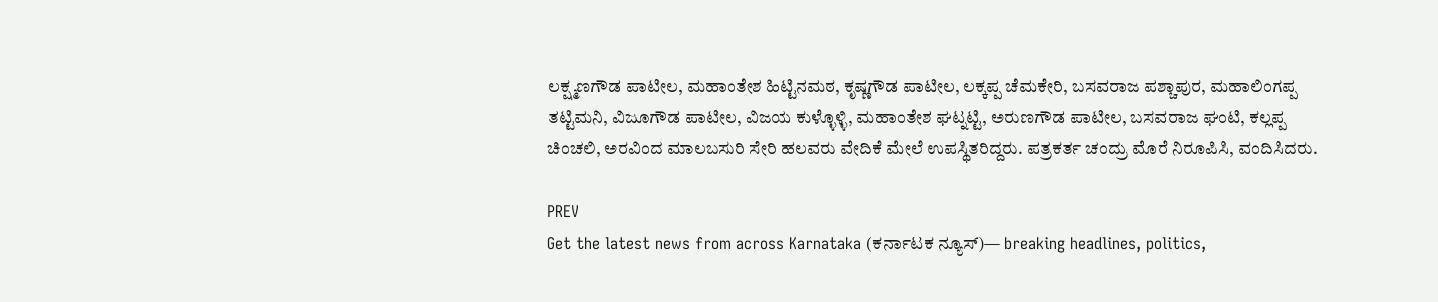ಲಕ್ಷ್ಮಣಗೌಡ ಪಾಟೀಲ, ಮಹಾಂತೇಶ ಹಿಟ್ಟಿನಮಠ, ಕೃಷ್ಣಗೌಡ ಪಾಟೀಲ, ಲಕ್ಕಪ್ಪ ಚೆಮಕೇರಿ, ಬಸವರಾಜ ಪಶ್ಚಾಪುರ, ಮಹಾಲಿಂಗಪ್ಪ ತಟ್ಟಿಮನಿ, ವಿಜೂಗೌಡ ಪಾಟೀಲ, ವಿಜಯ ಕುಳ್ಳೊಳ್ಳಿ, ಮಹಾಂತೇಶ ಘಟ್ನಟ್ಟಿ, ಅರುಣಗೌಡ ಪಾಟೀಲ, ಬಸವರಾಜ ಘಂಟಿ, ಕಲ್ಲಪ್ಪ ಚಿಂಚಲಿ, ಅರವಿಂದ ಮಾಲಬಸುರಿ ಸೇರಿ ಹಲವರು ವೇದಿಕೆ ಮೇಲೆ ಉಪಸ್ಥಿತರಿದ್ದರು. ಪತ್ರಕರ್ತ ಚಂದ್ರು ಮೊರೆ ನಿರೂಪಿಸಿ, ವಂದಿಸಿದರು.

PREV
Get the latest news from across Karnataka (ಕರ್ನಾಟಕ ನ್ಯೂಸ್)— breaking headlines, politics,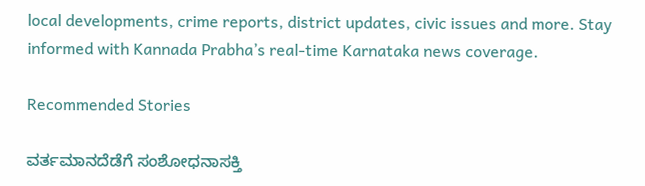local developments, crime reports, district updates, civic issues and more. Stay informed with Kannada Prabha’s real‑time Karnataka news coverage.

Recommended Stories

ವರ್ತಮಾನದೆಡೆಗೆ ಸಂಶೋಧನಾಸಕ್ತಿ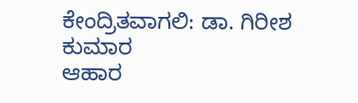ಕೇಂದ್ರಿತವಾಗಲಿ: ಡಾ. ಗಿರೀಶ ಕುಮಾರ
ಆಹಾರ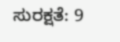ಸುರಕ್ಷತೆ: 9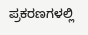ಪ್ರಕರಣಗಳಲ್ಲಿ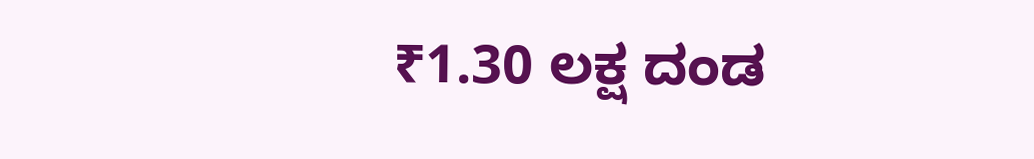₹1.30 ಲಕ್ಷ ದಂಡ